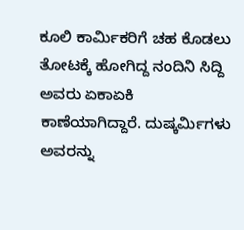ಕೂಲಿ ಕಾರ್ಮಿಕರಿಗೆ ಚಹ ಕೊಡಲು ತೋಟಕ್ಕೆ ಹೋಗಿದ್ದ ನಂದಿನಿ ಸಿದ್ದಿ ಅವರು ಏಕಾಏಕಿ ಕಾಣೆಯಾಗಿದ್ದಾರೆ. ದುಷ್ಕರ್ಮಿಗಳು ಅವರನ್ನು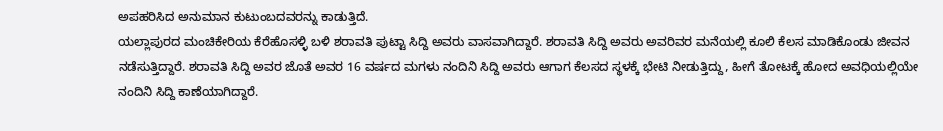ಅಪಹರಿಸಿದ ಅನುಮಾನ ಕುಟುಂಬದವರನ್ನು ಕಾಡುತ್ತಿದೆ.
ಯಲ್ಲಾಪುರದ ಮಂಚಿಕೇರಿಯ ಕೆರೆಹೊಸಳ್ಳಿ ಬಳಿ ಶರಾವತಿ ಪುಟ್ಟಾ ಸಿದ್ದಿ ಅವರು ವಾಸವಾಗಿದ್ದಾರೆ. ಶರಾವತಿ ಸಿದ್ದಿ ಅವರು ಅವರಿವರ ಮನೆಯಲ್ಲಿ ಕೂಲಿ ಕೆಲಸ ಮಾಡಿಕೊಂಡು ಜೀವನ ನಡೆಸುತ್ತಿದ್ದಾರೆ. ಶರಾವತಿ ಸಿದ್ದಿ ಅವರ ಜೊತೆ ಅವರ 16 ವರ್ಷದ ಮಗಳು ನಂದಿನಿ ಸಿದ್ದಿ ಅವರು ಆಗಾಗ ಕೆಲಸದ ಸ್ಥಳಕ್ಕೆ ಭೇಟಿ ನೀಡುತ್ತಿದ್ದು, ಹೀಗೆ ತೋಟಕ್ಕೆ ಹೋದ ಅವಧಿಯಲ್ಲಿಯೇ ನಂದಿನಿ ಸಿದ್ದಿ ಕಾಣೆಯಾಗಿದ್ದಾರೆ.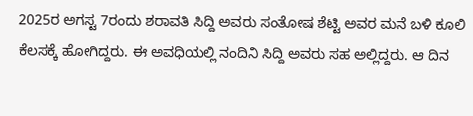2025ರ ಅಗಸ್ಟ 7ರಂದು ಶರಾವತಿ ಸಿದ್ದಿ ಅವರು ಸಂತೋಷ ಶೆಟ್ಟಿ ಅವರ ಮನೆ ಬಳಿ ಕೂಲಿ ಕೆಲಸಕ್ಕೆ ಹೋಗಿದ್ದರು. ಈ ಅವಧಿಯಲ್ಲಿ ನಂದಿನಿ ಸಿದ್ದಿ ಅವರು ಸಹ ಅಲ್ಲಿದ್ದರು. ಆ ದಿನ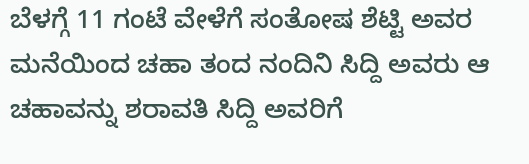ಬೆಳಗ್ಗೆ 11 ಗಂಟೆ ವೇಳೆಗೆ ಸಂತೋಷ ಶೆಟ್ಟಿ ಅವರ ಮನೆಯಿಂದ ಚಹಾ ತಂದ ನಂದಿನಿ ಸಿದ್ದಿ ಅವರು ಆ ಚಹಾವನ್ನು ಶರಾವತಿ ಸಿದ್ದಿ ಅವರಿಗೆ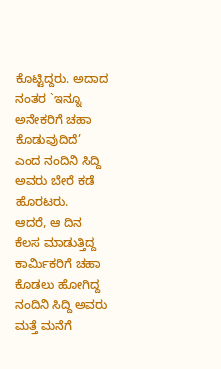ಕೊಟ್ಟಿದ್ದರು. ಅದಾದ ನಂತರ `ಇನ್ನೂ ಅನೇಕರಿಗೆ ಚಹಾ ಕೊಡುವುದಿದೆ’ ಎಂದ ನಂದಿನಿ ಸಿದ್ದಿ ಅವರು ಬೇರೆ ಕಡೆ ಹೊರಟರು.
ಆದರೆ, ಆ ದಿನ ಕೆಲಸ ಮಾಡುತ್ತಿದ್ದ ಕಾರ್ಮಿಕರಿಗೆ ಚಹಾ ಕೊಡಲು ಹೋಗಿದ್ದ ನಂದಿನಿ ಸಿದ್ದಿ ಅವರು ಮತ್ತೆ ಮನೆಗೆ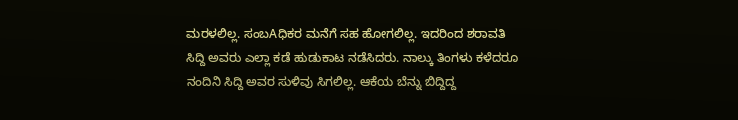ಮರಳಲಿಲ್ಲ. ಸಂಬAಧಿಕರ ಮನೆಗೆ ಸಹ ಹೋಗಲಿಲ್ಲ. ಇದರಿಂದ ಶರಾವತಿ ಸಿದ್ದಿ ಅವರು ಎಲ್ಲಾ ಕಡೆ ಹುಡುಕಾಟ ನಡೆಸಿದರು. ನಾಲ್ಕು ತಿಂಗಳು ಕಳೆದರೂ ನಂದಿನಿ ಸಿದ್ದಿ ಅವರ ಸುಳಿವು ಸಿಗಲಿಲ್ಲ. ಆಕೆಯ ಬೆನ್ನು ಬಿದ್ದಿದ್ದ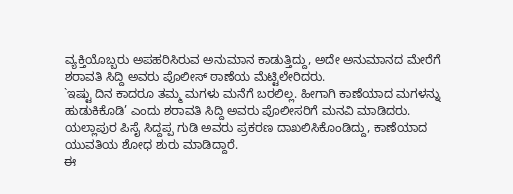ವ್ಯಕ್ತಿಯೊಬ್ಬರು ಅಪಹರಿಸಿರುವ ಅನುಮಾನ ಕಾಡುತ್ತಿದ್ದು, ಅದೇ ಅನುಮಾನದ ಮೇರೆಗೆ ಶರಾವತಿ ಸಿದ್ದಿ ಅವರು ಪೊಲೀಸ್ ಠಾಣೆಯ ಮೆಟ್ಟಿಲೇರಿದರು.
`ಇಷ್ಟು ದಿನ ಕಾದರೂ ತಮ್ಮ ಮಗಳು ಮನೆಗೆ ಬರಲಿಲ್ಲ. ಹೀಗಾಗಿ ಕಾಣೆಯಾದ ಮಗಳನ್ನು ಹುಡುಕಿಕೊಡಿ’ ಎಂದು ಶರಾವತಿ ಸಿದ್ದಿ ಅವರು ಪೊಲೀಸರಿಗೆ ಮನವಿ ಮಾಡಿದರು. ಯಲ್ಲಾಪುರ ಪಿಸೈ ಸಿದ್ದಪ್ಪ ಗುಡಿ ಅವರು ಪ್ರಕರಣ ದಾಖಲಿಸಿಕೊಂಡಿದ್ದು, ಕಾಣೆಯಾದ ಯುವತಿಯ ಶೋಧ ಶುರು ಮಾಡಿದ್ದಾರೆ.
ಈ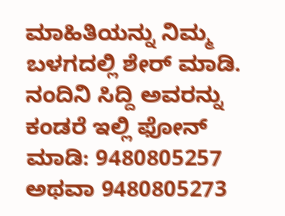ಮಾಹಿತಿಯನ್ನು ನಿಮ್ಮ ಬಳಗದಲ್ಲಿ ಶೇರ್ ಮಾಡಿ. ನಂದಿನಿ ಸಿದ್ದಿ ಅವರನ್ನು ಕಂಡರೆ ಇಲ್ಲಿ ಫೋನ್ ಮಾಡಿ: 9480805257 ಅಥವಾ 9480805273